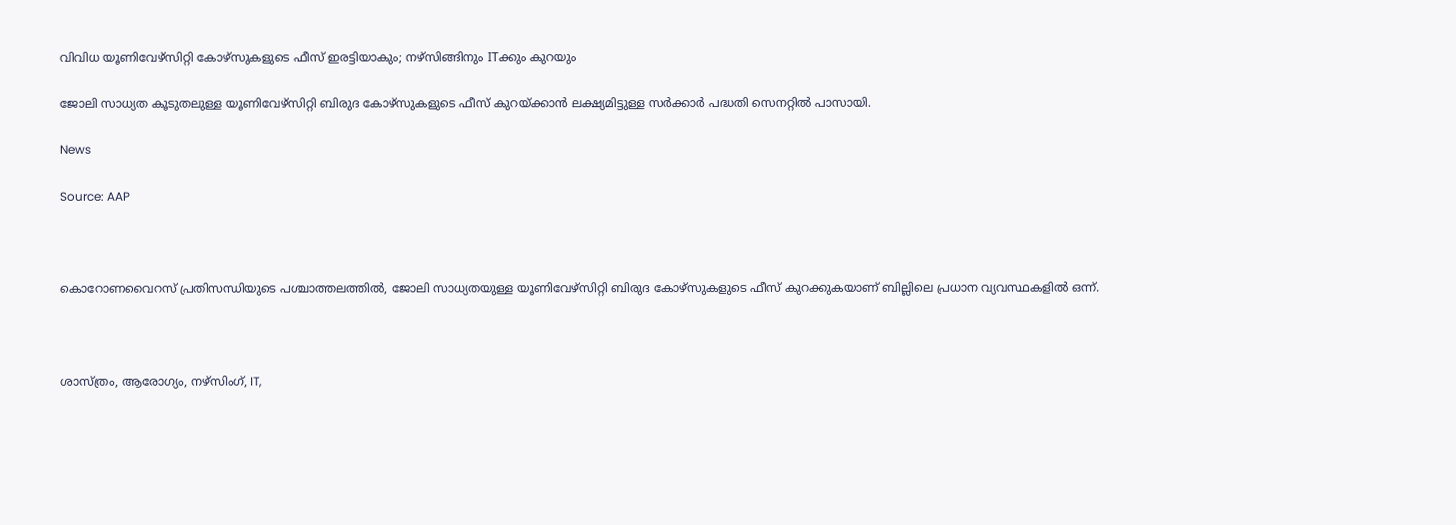വിവിധ യൂണിവേഴ്സിറ്റി കോഴ്‌സുകളുടെ ഫീസ് ഇരട്ടിയാകും; നഴ്സിങ്ങിനും ITക്കും കുറയും

ജോലി സാധ്യത കൂടുതലുള്ള യൂണിവേഴ്സിറ്റി ബിരുദ കോഴ്സുകളുടെ ഫീസ് കുറയ്ക്കാൻ ലക്ഷ്യമിട്ടുള്ള സർക്കാർ പദ്ധതി സെനറ്റിൽ പാസായി.

News

Source: AAP



കൊറോണവൈറസ് പ്രതിസന്ധിയുടെ പശ്ചാത്തലത്തിൽ, ജോലി സാധ്യതയുള്ള യൂണിവേഴ്സിറ്റി ബിരുദ കോഴ്സുകളുടെ ഫീസ് കുറക്കുകയാണ് ബില്ലിലെ പ്രധാന വ്യവസ്ഥകളിൽ ഒന്ന്.



ശാസ്ത്രം, ആരോഗ്യം, നഴ്സിംഗ്, IT,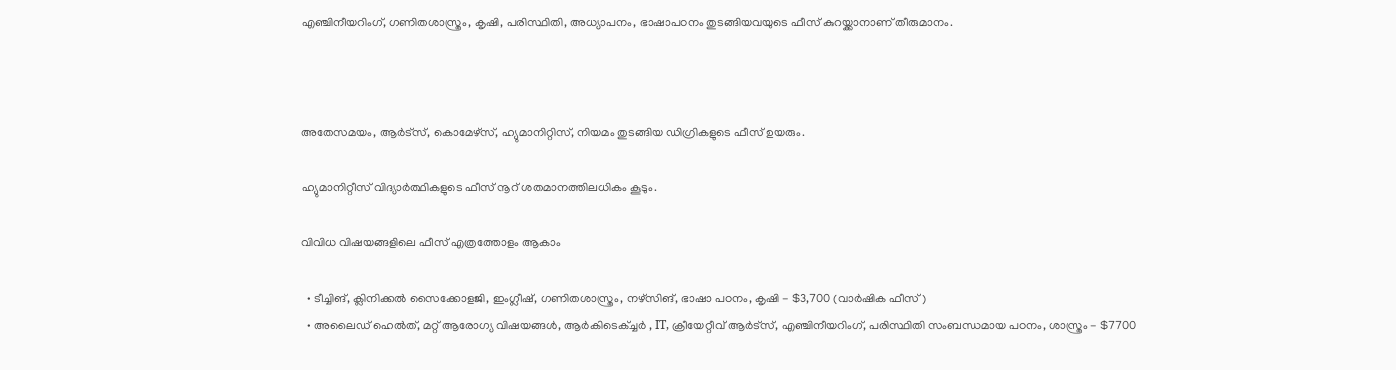എഞ്ചിനീയറിംഗ്, ഗണിതശാസ്ത്രം, കൃഷി, പരിസ്ഥിതി, അധ്യാപനം, ഭാഷാപഠനം തുടങ്ങിയവയുടെ ഫീസ് കുറയ്ക്കാനാണ് തീരുമാനം.



അതേസമയം, ആർട്സ്, കൊമേഴ്സ്, ഹ്യുമാനിറ്റിസ്, നിയമം തുടങ്ങിയ ഡിഗ്രികളുടെ ഫീസ് ഉയരും.

ഹ്യുമാനിറ്റീസ് വിദ്യാർത്ഥികളുടെ ഫീസ് നൂറ് ശതമാനത്തിലധികം കൂടും.

വിവിധ വിഷയങ്ങളിലെ ഫീസ് എത്രത്തോളം ആകാം

  • ടീച്ചിങ്, ക്ലിനിക്കൽ സൈക്കോളജി, ഇംഗ്ലീഷ്, ഗണിതശാസ്ത്രം, നഴ്സിങ്, ഭാഷാ പഠനം, കൃഷി - $3,700 (വാർഷിക ഫീസ്)
  • അലൈഡ് ഹെൽത്, മറ്റ് ആരോഗ്യ വിഷയങ്ങൾ, ആർകിടെക്ച്ചർ , IT, ക്രീയേറ്റീവ് ആർട്സ്, എഞ്ചിനീയറിംഗ്, പരിസ്ഥിതി സംബന്ധമായ പഠനം, ശാസ്ത്രം - $7700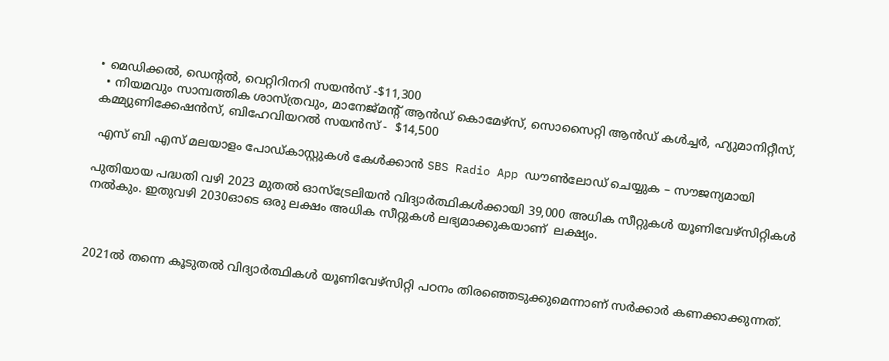• മെഡിക്കൽ, ഡെന്റൽ, വെറ്റിറിനറി സയൻസ് -$11,300
  • നിയമവും സാമ്പത്തിക ശാസ്ത്രവും, മാനേജ്‌മന്റ് ആൻഡ് കൊമേഴ്‌സ്, സൊസൈറ്റി ആൻഡ് കൾച്ചർ, ഹ്യുമാനിറ്റീസ്, കമ്മ്യുണിക്കേഷൻസ്, ബിഹേവിയറൽ സയൻസ് -  $14,500

 എസ് ബി എസ് മലയാളം പോഡ്കാസ്റ്റുകൾ കേൾക്കാൻ SBS Radio App ഡൗൺലോഡ് ചെയ്യുക – സൗജന്യമായി

പുതിയായ പദ്ധതി വഴി 2023 മുതൽ ഓസ്ട്രേലിയൻ വിദ്യാർത്ഥികൾക്കായി 39,000 അധിക സീറ്റുകൾ യൂണിവേഴ്സിറ്റികൾ നൽകും. ഇതുവഴി 2030ഓടെ ഒരു ലക്ഷം അധിക സീറ്റുകൾ ലഭ്യമാക്കുകയാണ്  ലക്ഷ്യം.



2021ൽ തന്നെ കൂടുതൽ വിദ്യാർത്ഥികൾ യൂണിവേഴ്സിറ്റി പഠനം തിരഞ്ഞെടുക്കുമെന്നാണ് സർക്കാർ കണക്കാക്കുന്നത്.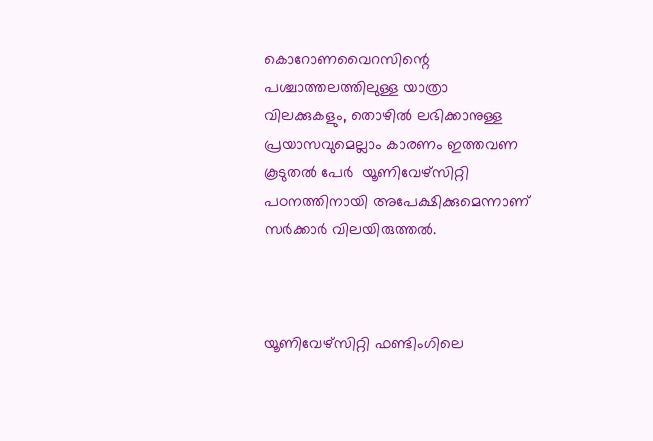കൊറോണവൈറസിന്റെ പശ്ചാത്തലത്തിലുള്ള യാത്രാ വിലക്കുകളും, തൊഴിൽ ലഭിക്കാനുള്ള പ്രയാസവുമെല്ലാം കാരണം ഇത്തവണ കൂടുതൽ പേർ  യൂണിവേഴ്സിറ്റി പഠനത്തിനായി അപേക്ഷിക്കുമെന്നാണ് സർക്കാർ വിലയിരുത്തൽ.



യൂണിവേഴ്സിറ്റി ഫണ്ടിംഗിലെ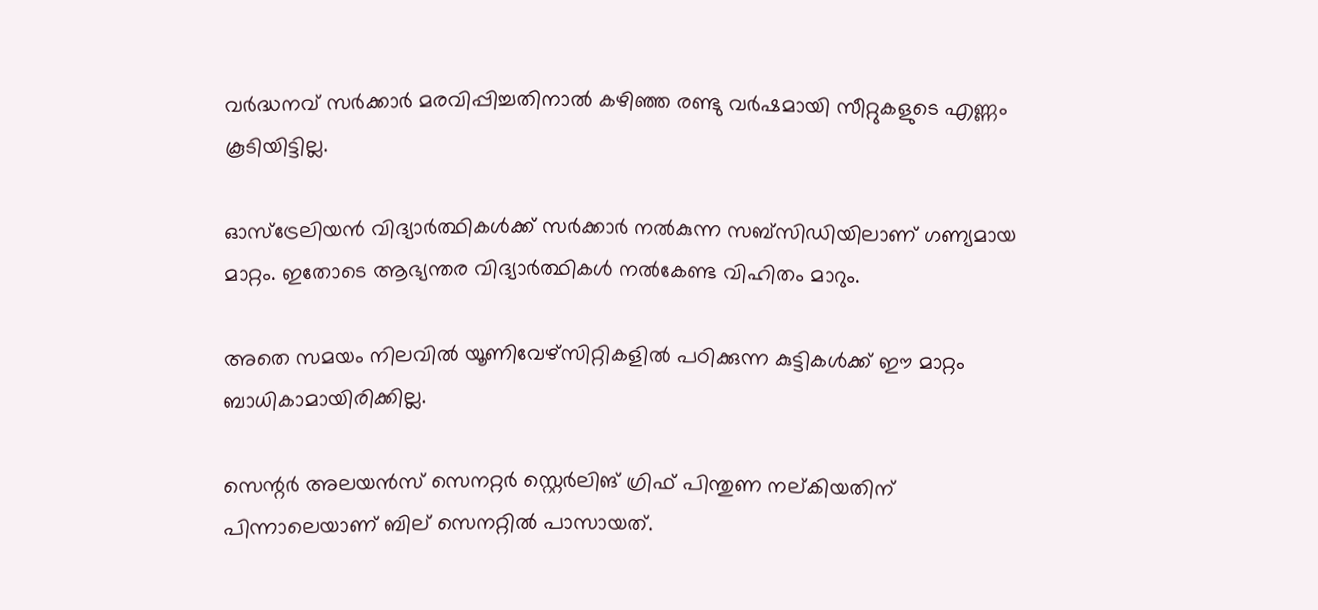വർദ്ധനവ് സർക്കാർ മരവിപ്പിച്ചതിനാൽ കഴിഞ്ഞ രണ്ടു വർഷമായി സീറ്റുകളുടെ എണ്ണം കൂടിയിട്ടില്ല.

ഓസ്ട്രേലിയൻ വിദ്യാർത്ഥികൾക്ക് സർക്കാർ നൽകുന്ന സബ്സിഡിയിലാണ് ഗണ്യമായ മാറ്റം. ഇതോടെ ആഭ്യന്തര വിദ്യാർത്ഥികൾ നൽകേണ്ട വിഹിതം മാറും.

അതെ സമയം നിലവിൽ യൂണിവേഴ്സിറ്റികളിൽ പഠിക്കുന്ന കുട്ടികൾക്ക് ഈ മാറ്റം ബാധികാമായിരിക്കില്ല.

സെന്റർ അലയൻസ് സെനറ്റർ സ്റ്റെർലിങ് ഗ്രിഫ് പിന്തുണ നല്കിയതിന് പിന്നാലെയാണ് ബില് സെനറ്റിൽ പാസായത്.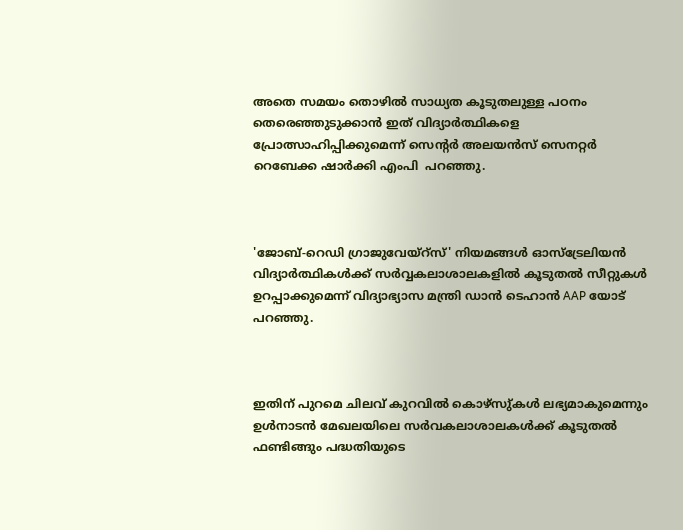അതെ സമയം തൊഴിൽ സാധ്യത കൂടുതലുള്ള പഠനം തെരെഞ്ഞുടുക്കാൻ ഇത് വിദ്യാർത്ഥികളെ പ്രോത്സാഹിപ്പിക്കുമെന്ന് സെന്റർ അലയൻസ് സെനറ്റർ റെബേക്ക ഷാർക്കി എംപി  പറഞ്ഞു.



'ജോബ്-റെഡി ഗ്രാജുവേയ്റ്സ്' നിയമങ്ങൾ ഓസ്‌ട്രേലിയൻ വിദ്യാർത്ഥികൾക്ക് സർവ്വകലാശാലകളിൽ കൂടുതൽ സീറ്റുകൾ ഉറപ്പാക്കുമെന്ന് വിദ്യാഭ്യാസ മന്ത്രി ഡാൻ ടെഹാൻ AAP യോട് പറഞ്ഞു.



ഇതിന് പുറമെ ചിലവ് കുറവിൽ കൊഴ്സു്കൾ ലഭ്യമാകുമെന്നും ഉൾനാടൻ മേഖലയിലെ സർവകലാശാലകൾക്ക് കൂടുതൽ ഫണ്ടിങ്ങും പദ്ധതിയുടെ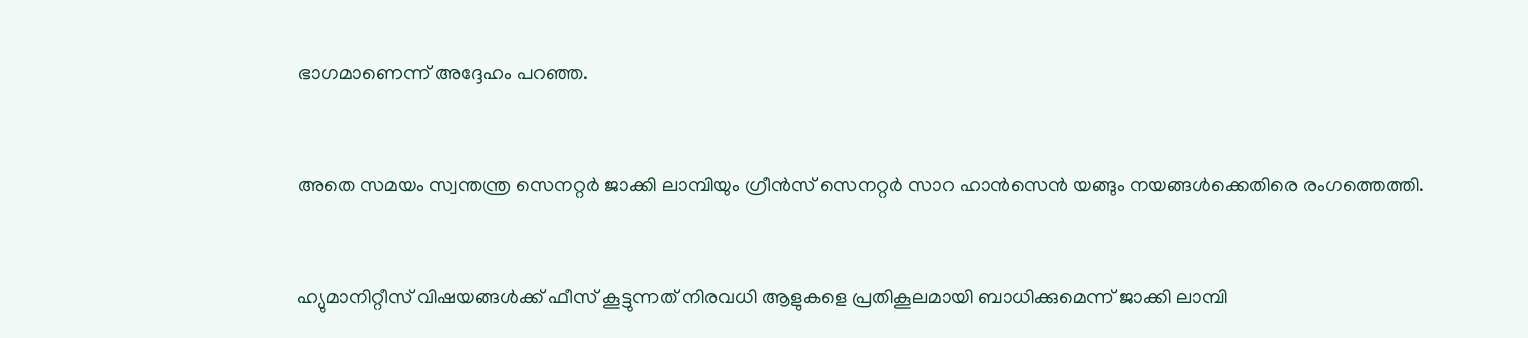ഭാഗമാണെന്ന് അദ്ദേഹം പറഞ്ഞ.



അതെ സമയം സ്വന്തന്ത്ര സെനറ്റർ ജാക്കി ലാമ്പിയും ഗ്രീൻസ് സെനറ്റർ സാറ ഹാൻസെൻ യങ്ങും നയങ്ങൾക്കെതിരെ രംഗത്തെത്തി.



ഹ്യുമാനിറ്റീസ് വിഷയങ്ങൾക്ക് ഫീസ് കൂട്ടുന്നത് നിരവധി ആളുകളെ പ്രതികൂലമായി ബാധിക്കുമെന്ന് ജാക്കി ലാമ്പി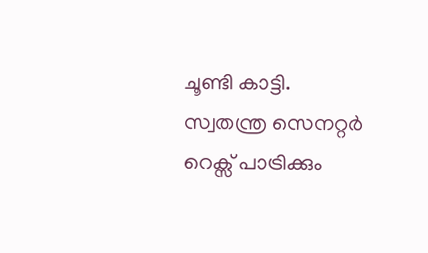ചൂണ്ടി കാട്ടി.  സ്വതന്ത്ര സെനറ്റർ റെക്സ് പാട്രിക്കും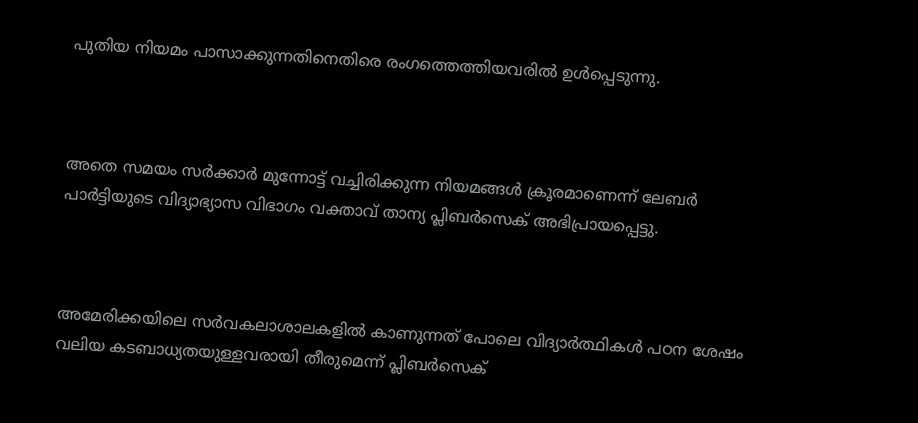പുതിയ നിയമം പാസാക്കുന്നതിനെതിരെ രംഗത്തെത്തിയവരിൽ ഉൾപ്പെടുന്നു.



അതെ സമയം സർക്കാർ മുന്നോട്ട് വച്ചിരിക്കുന്ന നിയമങ്ങൾ ക്രൂരമാണെന്ന് ലേബർ പാർട്ടിയുടെ വിദ്യാഭ്യാസ വിഭാഗം വക്താവ് താന്യ പ്ലിബർസെക് അഭിപ്രായപ്പെട്ടു.



അമേരിക്കയിലെ സർവകലാശാലകളിൽ കാണുന്നത് പോലെ വിദ്യാർത്ഥികൾ പഠന ശേഷം വലിയ കടബാധ്യതയുള്ളവരായി തീരുമെന്ന് പ്ലിബർസെക്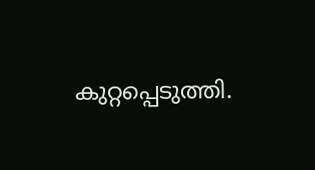കുറ്റപ്പെടുത്തി.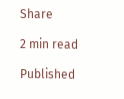Share

2 min read

Published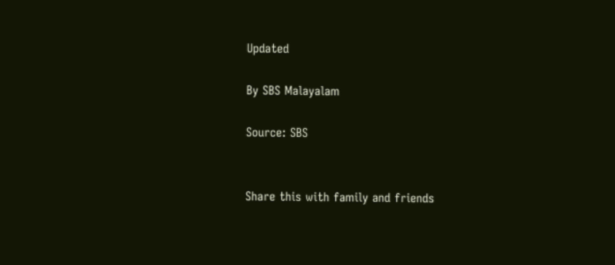Updated

By SBS Malayalam

Source: SBS


Share this with family and friends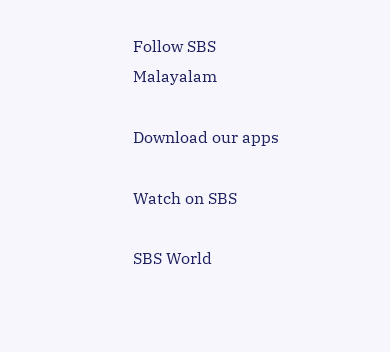Follow SBS Malayalam

Download our apps

Watch on SBS

SBS World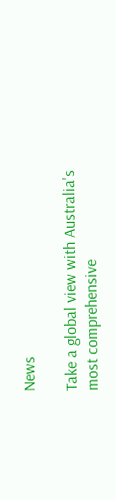News

Take a global view with Australia's most comprehensive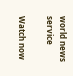world news service

Watch now